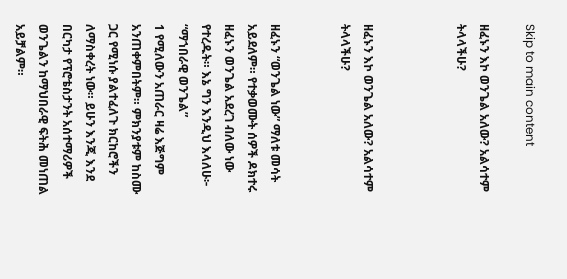Skip to main content

ዘፈኑን እኮ ወንጌል አለው? አልሳተም ትላላችሁ?



ዘፈኑን እኮ ወንጌል አለው? አልሳተም ትላላችሁ?


ዘፈኑን “ወንጌል ነው” ማለቱ መሳት አይደለም። የተቃወሙት ሰዎች ዶክተሩ ዘፈኑን ወንጌል አደረገ ብለው ነው የተረዱት። እኔ ግን እንዲህ እላለሁ፦
“ማኀበራዊ ወንጌል”
1 የሚለውን አጠራር ዛሬ እጅግም አንጠቀምበትም። ምክንያቱም ከስሙ ጋር የሚነሱ ያልተፈለጉ ክርከሮችን ለማስቀረት ነው። ይሁን እንጂ እንደ በርካታ የፕሮቴስታንት አሰተማሪዎች ወንጌልን ከማህበራዊ ፍትሕ መነጠል አይቻልም።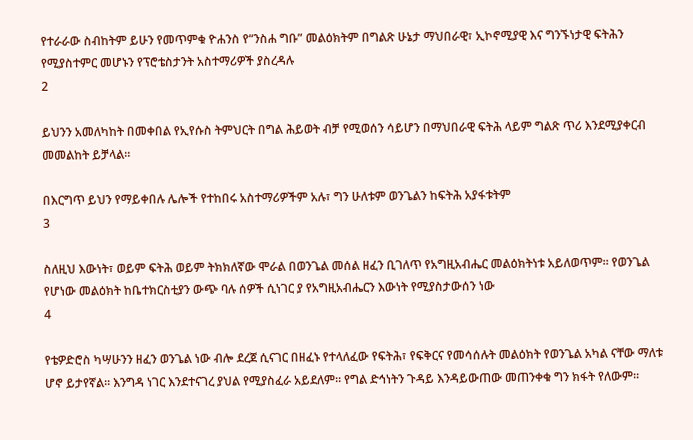የተራራው ስብከትም ይሁን የመጥምቁ ዮሐንስ የ“ንስሐ ግቡ” መልዕክትም በግልጽ ሁኔታ ማህበራዊ፣ ኢኮኖሚያዊ እና ግንኙነታዊ ፍትሕን የሚያስተምር መሆኑን የፕሮቴስታንት አስተማሪዎች ያስረዳሉ
2

ይህንን አመለካከት በመቀበል የኢየሱስ ትምህርት በግል ሕይወት ብቻ የሚወሰን ሳይሆን በማህበራዊ ፍትሕ ላይም ግልጽ ጥሪ እንደሚያቀርብ መመልከት ይቻላል።

በእርግጥ ይህን የማይቀበሉ ሌሎች የተከበሩ አስተማሪዎችም አሉ፣ ግን ሁለቱም ወንጌልን ከፍትሕ አያፋቱትም
3

ስለዚህ እውነት፣ ወይም ፍትሕ ወይም ትክክለኛው ሞራል በወንጌል መሰል ዘፈን ቢገለጥ የአግዚአብሔር መልዕክትነቱ አይለወጥም። የወንጌል የሆነው መልዕክት ከቤተክርስቲያን ውጭ ባሉ ሰዎች ሲነገር ያ የአግዚአብሔርን እውነት የሚያስታውሰን ነው
4

የቴዎድሮስ ካሣሁንን ዘፈን ወንጌል ነው ብሎ ደረጀ ሲናገር በዘፈኑ የተላለፈው የፍትሕ፣ የፍቅርና የመሳሰሉት መልዕክት የወንጌል አካል ናቸው ማለቱ ሆኖ ይታየኛል። እንግዳ ነገር እንደተናገረ ያህል የሚያስፈራ አይደለም። የግል ድኅነትን ጉዳይ እንዳይውጠው መጠንቀቁ ግን ክፋት የለውም።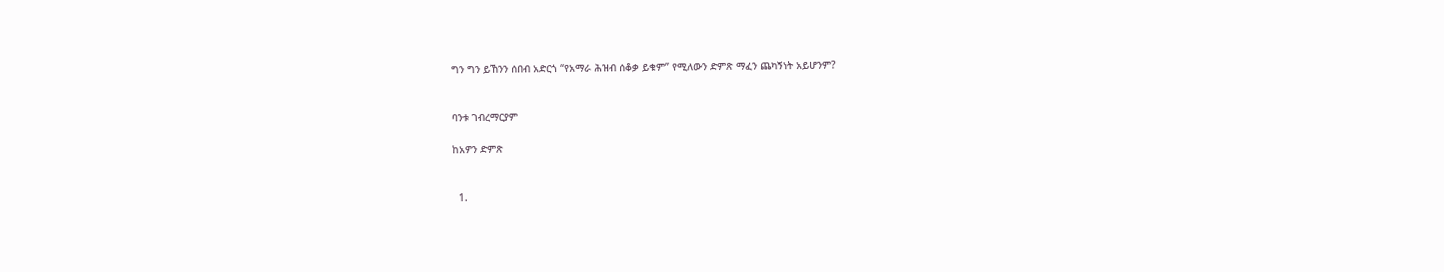ግን ግን ይኸንን ሰበብ አድርጎ “የአማራ ሕዝብ ሰቆቃ ይቁም” የሚለውን ድምጽ ማፈን ጨካኝነት አይሆንም?


ባንቱ ገብረማርያም

ከአዎን ድምጽ


  1.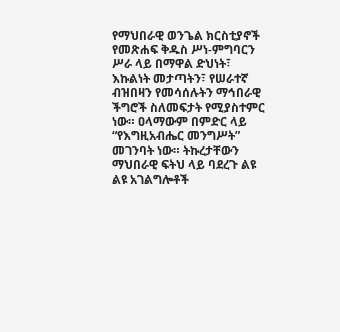የማህበራዊ ወንጌል ክርስቲያኖች የመጽሐፍ ቅዱስ ሥነ-ምግባርን ሥራ ላይ በማዋል ድህነት፣ እኩልነት መታጣትን፣ የሠራተኛ ብዝበዛን የመሳሰሉትን ማኅበራዊ ችግሮች ስለመፍታት የሚያስተምር ነው። ዐላማውም በምድር ላይ “የእግዚአብሔር መንግሥት” መገንባት ነው። ትኩረታቸውን ማህበራዊ ፍትህ ላይ ባደረጉ ልዩ ልዩ አገልግሎቶች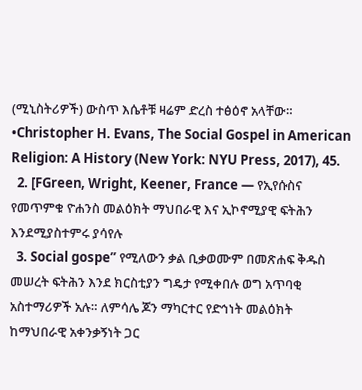(ሚኒስትሪዎች) ውስጥ እሴቶቹ ዛሬም ድረስ ተፅዕኖ አላቸው። •Christopher H. Evans, The Social Gospel in American Religion: A History (New York: NYU Press, 2017), 45.
  2. [FGreen, Wright, Keener, France — የኢየሱስና የመጥምቁ ዮሐንስ መልዕክት ማህበራዊ እና ኢኮኖሚያዊ ፍትሕን እንደሚያስተምሩ ያሳየሉ
  3. Social gospe” የሚለውን ቃል ቢቃወሙም በመጽሐፍ ቅዱስ መሠረት ፍትሕን እንደ ክርስቲያን ግዴታ የሚቀበሉ ወግ አጥባቂ አስተማሪዎች አሉ። ለምሳሌ ጆን ማካርተር የድኅነት መልዕክት ከማህበራዊ አቀንቃኝነት ጋር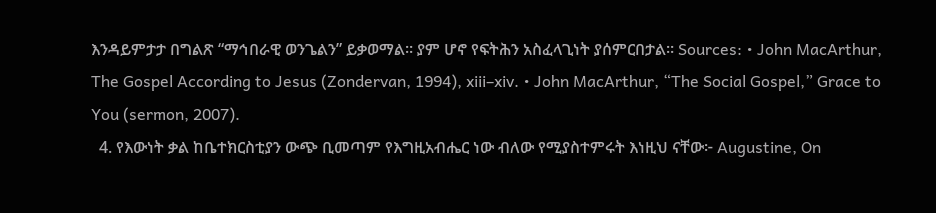እንዳይምታታ በግልጽ “ማኅበራዊ ወንጌልን” ይቃወማል። ያም ሆኖ የፍትሕን አስፈላጊነት ያሰምርበታል። Sources: • John MacArthur, The Gospel According to Jesus (Zondervan, 1994), xiii–xiv. • John MacArthur, “The Social Gospel,” Grace to You (sermon, 2007).
  4. የእውነት ቃል ከቤተክርስቲያን ውጭ ቢመጣም የእግዚአብሔር ነው ብለው የሚያስተምሩት እነዚህ ናቸው፦ Augustine, On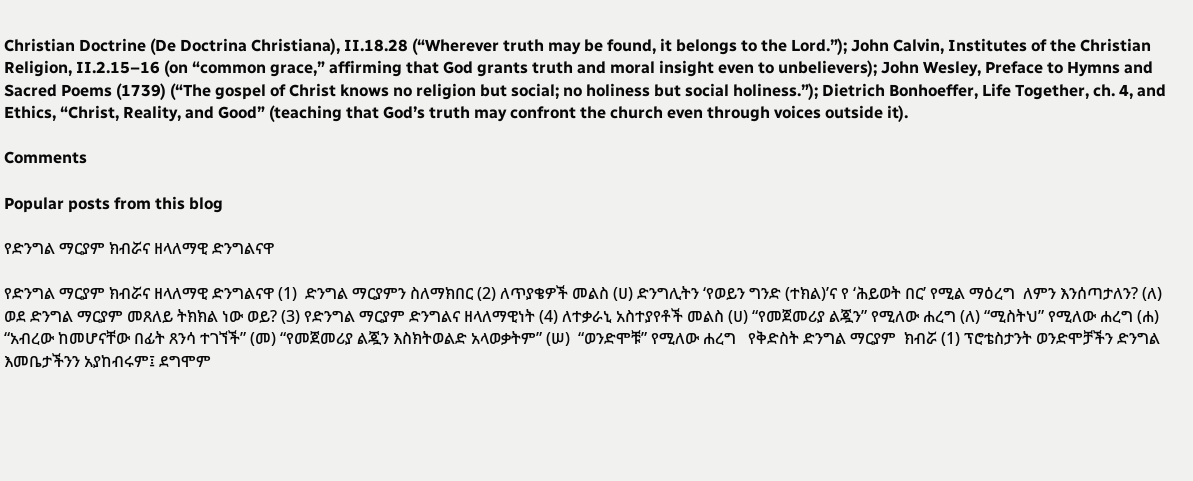Christian Doctrine (De Doctrina Christiana), II.18.28 (“Wherever truth may be found, it belongs to the Lord.”); John Calvin, Institutes of the Christian Religion, II.2.15–16 (on “common grace,” affirming that God grants truth and moral insight even to unbelievers); John Wesley, Preface to Hymns and Sacred Poems (1739) (“The gospel of Christ knows no religion but social; no holiness but social holiness.”); Dietrich Bonhoeffer, Life Together, ch. 4, and Ethics, “Christ, Reality, and Good” (teaching that God’s truth may confront the church even through voices outside it).

Comments

Popular posts from this blog

የድንግል ማርያም ክብሯና ዘላለማዊ ድንግልናዋ

የድንግል ማርያም ክብሯና ዘላለማዊ ድንግልናዋ (1)  ድንግል ማርያምን ስለማክበር (2) ለጥያቄዎች መልስ (ሀ) ድንግሊትን ‘የወይን ግንድ (ተክል)’ና የ ‘ሕይወት በር’ የሚል ማዕረግ  ለምን እንሰጣታለን? (ለ) ወደ ድንግል ማርያም መጸለይ ትክክል ነው ወይ? (3) የድንግል ማርያም ድንግልና ዘላለማዊነት (4) ለተቃራኒ አስተያየቶች መልስ (ሀ) “የመጀመሪያ ልጇን” የሚለው ሐረግ (ለ) “ሚስትህ” የሚለው ሐረግ (ሐ) “አብረው ከመሆናቸው በፊት ጸንሳ ተገኘች” (መ) “የመጀመሪያ ልጇን እስክትወልድ አላወቃትም” (ሠ)  “ወንድሞቹ” የሚለው ሐረግ   የቅድስት ድንግል ማርያም  ክብሯ (1) ፕሮቴስታንት ወንድሞቻችን ድንግል እመቤታችንን አያከብሩም፤ ደግሞም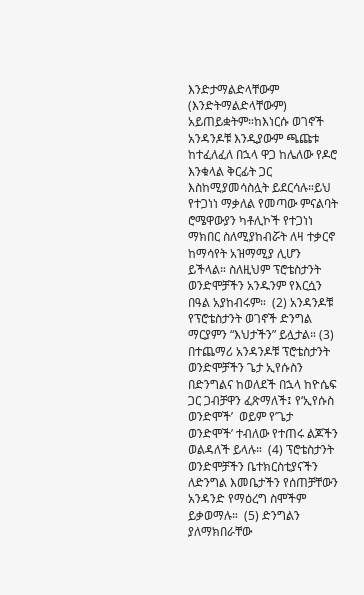እንድታማልድላቸውም (እንድትማልድላቸውም)  አይጠይቋትም።ከእነርሱ ወገኖች አንዳንዶቹ እንዲያውም ጫጩቱ ከተፈለፈለ በኋላ ዋጋ ከሌለው የዶሮ እንቁላል ቅርፊት ጋር እስከሚያመሳስሏት ይደርሳሉ።ይህ የተጋነነ ማቃለል የመጣው ምናልባት ሮሜዋውያን ካቶሊኮች የተጋነነ ማክበር ስለሚያከብሯት ለዛ ተቃርኖ ከማሳየት አዝማሚያ ሊሆን ይችላል። ስለዚህም ፕሮቴስታንት ወንድሞቻችን አንዱንም የእርሷን በዓል አያከብሩም።  (2) አንዳንዶቹ የፕሮቴስታንት ወገኖች ድንግል ማርያምን “እህታችን” ይሏታል። (3) በተጨማሪ አንዳንዶቹ ፕሮቴስታንት ወንድሞቻችን ጌታ ኢየሱስን በድንግልና ከወለደች በኋላ ከዮሴፍ ጋር ጋብቻዋን ፈጽማለች፤ የ‘ኢየሱስ ወንድሞች’  ወይም የ’ጌታ ወንድሞች’ ተብለው የተጠሩ ልጆችን ወልዳለች ይላሉ።  (4) ፕሮቴስታንት ወንድሞቻችን ቤተክርስቲያናችን ለድንግል እመቤታችን የሰጠቻቸውን አንዳንድ የማዕረግ ስሞችም ይቃወማሉ።  (5) ድንግልን ያለማክበራቸው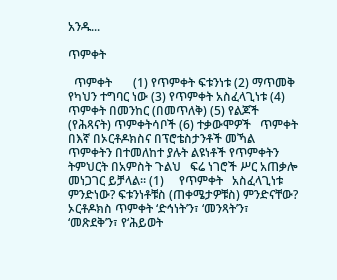አንዱ...

ጥምቀት

  ጥምቀት       (1) የጥምቀት ፍቱንነቱ (2) ማጥመቅ የካህን ተግባር ነው (3) የጥምቀት አስፈላጊነቱ (4) ጥምቀት በመንከር (በመጥለቅ) (5) የልጆች (የሕጻናት) ጥምቀትሳቦች (6) ተቃውሞዎች   ጥምቀት   በእኛ በኦርቶዶክስና በፕሮቴስታንቶች መኻል ጥምቀትን በተመለከተ ያሉት ልዩነቶች የጥምቀትን ትምህርት በአምስት ጉልህ   ፍሬ ነገሮች ሥር አጠቃሎ መነጋገር ይቻላል። (1)     የጥምቀት   አስፈላጊነቱ   ምንድነው? ፍቱንነቶቹስ (ጠቀሜታዎቹስ) ምንድናቸው? ኦርቶዶክስ ጥምቀት ‘ድኅነት’ን፣ ‘መንጻት’ን፣ ‘መጽደቅ’ን፣ የ‘ሕይወት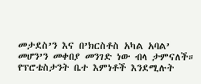መታደስ’ን እና በ’ክርስቶስ አካል አባል’ መሆን’ን መቀበያ መንገድ ነው ብላ ታምናለች። የፕሮቴስታንት ቤተ እምነቶች እንደሚሉት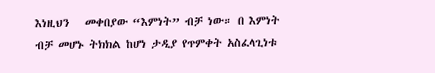እነዚህን   መቀበያው “እምነት” ብቻ ነው። በ እምነት ብቻ መሆኑ ትክክል ከሆነ ታዲያ የጥምቀት አስፈላጊነቱ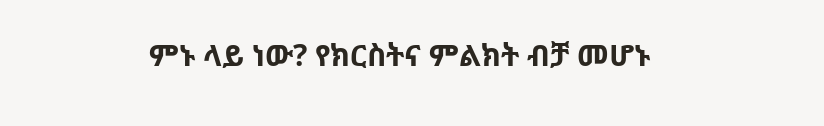ምኑ ላይ ነው? የክርስትና ምልክት ብቻ መሆኑ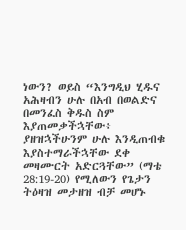ነውን? ወይስ “እንግዲህ ሂዱና አሕዛብን ሁሉ በአብ በወልድና በመንፈስ ቅዱስ ስም እያጠመቃችኋቸው፥ ያዘዝኋችሁንም ሁሉ እንዲጠብቁ እያስተማራችኋቸው ደቀ መዛሙርት አድርጓቸው” (ማቴ 28:19-20) የሚለውን የጌታን ትዕዛዝ መታዘዝ ብቻ መሆኑ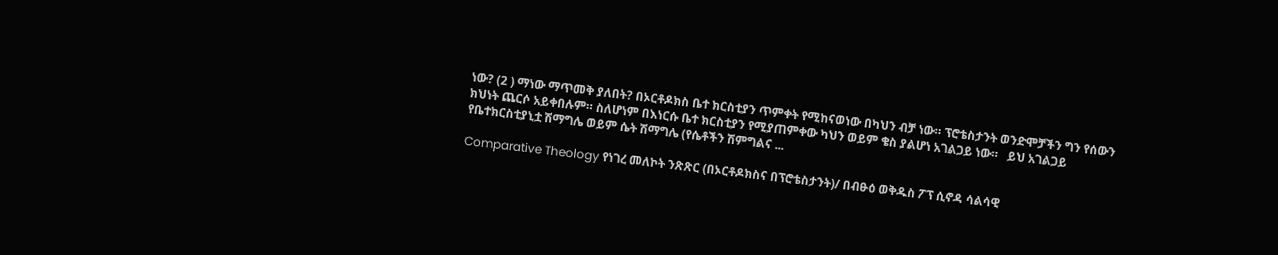ነው? (2 ) ማነው ማጥመቅ ያለበት? በኦርቶዶክስ ቤተ ክርስቲያን ጥምቀት የሚከናወነው በካህን ብቻ ነው። ፕሮቴስታንት ወንድሞቻችን ግን የሰውን ክህነት ጨርሶ አይቀበሉም። ስለሆነም በእነርሱ ቤተ ክርስቲያን የሚያጠምቀው ካህን ወይም ቄስ ያልሆነ አገልጋይ ነው።   ይህ አገልጋይ የቤተክርስቲያኒቷ ሽማግሌ ወይም ሴት ሽማግሌ (የሴቶችን ሽምግልና ...

Comparative Theology የነገረ መለኮት ንጽጽር (በኦርቶዶክስና በፕሮቴስታንት)/ በብፁዕ ወቅዱስ ፖፕ ሲኖዳ ሳልሳዊ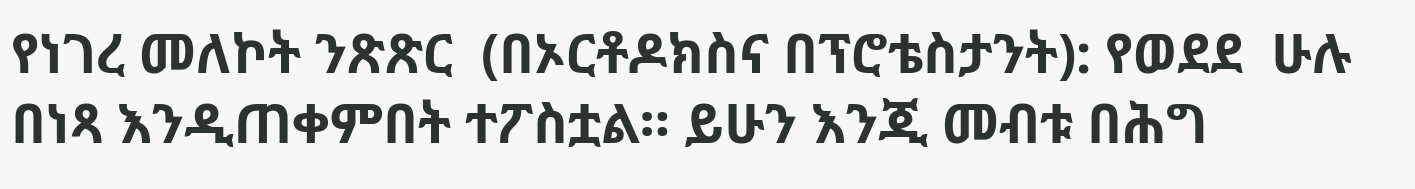የነገረ መለኮት ንጽጽር  (በኦርቶዶክስና በፕሮቴስታንት): የወደደ  ሁሉ በነጻ እንዲጠቀምበት ተፖስቷል። ይሁን እንጂ መብቱ በሕግ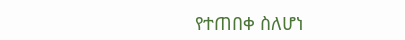የተጠበቀ ስለሆነ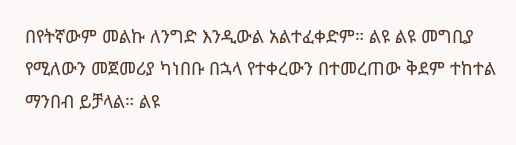በየትኛውም መልኩ ለንግድ እንዲውል አልተፈቀድም። ልዩ ልዩ መግቢያ የሚለውን መጀመሪያ ካነበቡ በኋላ የተቀረውን በተመረጠው ቅደም ተከተል ማንበብ ይቻላል። ልዩ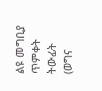ልዩ መግቢያ   ጥምቀት   ትውፊት (ወግና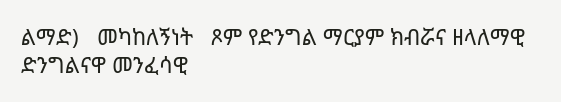ልማድ)   መካከለኝነት   ጾም የድንግል ማርያም ክብሯና ዘላለማዊ ድንግልናዋ መንፈሳዊ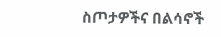ስጦታዎችና በልሳኖች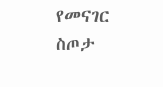የመናገር ስጦታ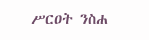ሥርዐት ንስሐ